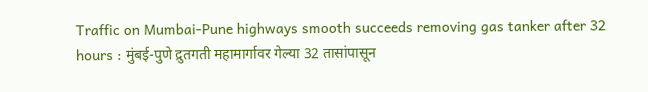Traffic on Mumbai-Pune highways smooth succeeds removing gas tanker after 32 hours : मुंबई-पुणे द्रुतगती महामार्गावर गेल्या 32 तासांपासून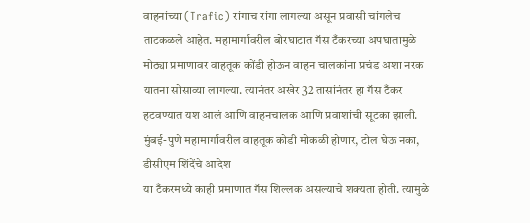वाहनांच्या (Trafic) रांगाच रांगा लागल्या असून प्रवासी चांगलेच ताटकळले आहेत. महामार्गावरील बोरघाटात गॅस टँकरच्या अपघातामुळे मोठ्या प्रमाणावर वाहतूक कोंडी होऊन वाहन चालकांना प्रचंड अशा नरक यातना सोसाव्या लागल्या. त्यानंतर अखेर 32 तासांनंतर हा गॅस टँकर हटवण्यात यश आलं आणि वाहनचालक आणि प्रवाशांची सूटका झाली.
मुंबई-पुणे महामार्गावरील वाहतूक कोडी मोकळी होणार, टोल घेऊ नका, डीसीएम शिंदेंचे आदेश
या टँकरमध्ये काही प्रमाणात गॅस शिल्लक असल्याचे शक्यता होती. त्यामुळे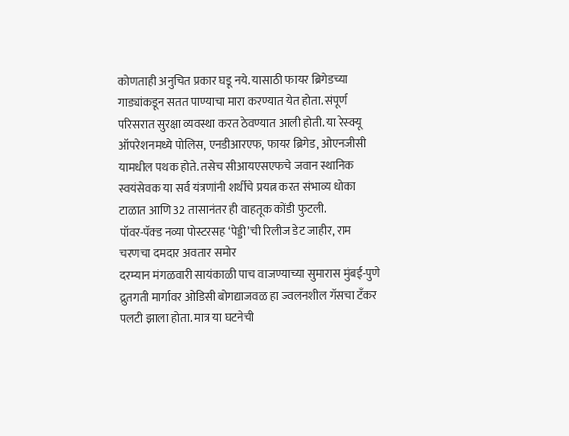कोणताही अनुचित प्रकार घडू नये. यासाठी फायर ब्रिगेडच्या गाड्यांकडून सतत पाण्याचा मारा करण्यात येत होता. संपूर्ण परिसरात सुरक्षा व्यवस्था करत ठेवण्यात आली होती. या रेस्क्यू ऑपरेशनमध्ये पोलिस, एनडीआरएफ, फायर ब्रिगेड, ओएनजीसी यामधील पथक होते. तसेच सीआयएसएफचे जवान स्थानिक स्वयंसेवक या सर्व यंत्रणांनी शर्थीचे प्रयत्न करत संभाव्य धोका टाळात आणि 32 तासानंतर ही वाहतूक कोंडी फुटली.
पॉवर-पॅक्ड नव्या पोस्टरसह ‘पेड्डी’ची रिलीज डेट जाहीर, राम चरणचा दमदार अवतार समोर
दरम्यान मंगळवारी सायंकाळी पाच वाजण्याच्या सुमारास मुंबई-पुणे द्रुतगती मार्गावर ओडिसी बोगद्याजवळ हा ज्वलनशील गॅसचा टँकर पलटी झाला होता. मात्र या घटनेची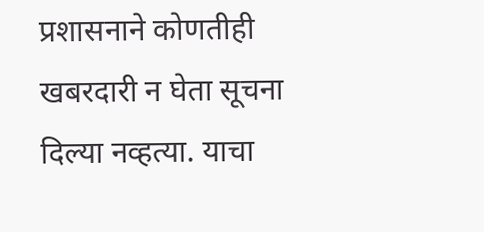प्रशासनाने कोणतीही खबरदारी न घेता सूचना दिल्या नव्हत्या. याचा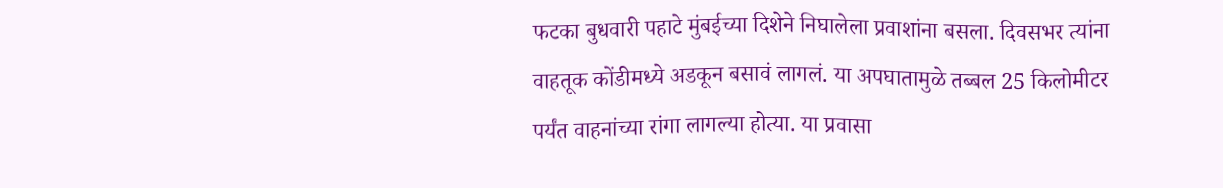फटका बुधवारी पहाटे मुंबईच्या दिशेने निघालेला प्रवाशांना बसला. दिवसभर त्यांना वाहतूक कोंडीमध्ये अडकून बसावं लागलं. या अपघातामुळे तब्बल 25 किलोमीटर पर्यंत वाहनांच्या रांगा लागल्या होत्या. या प्रवासा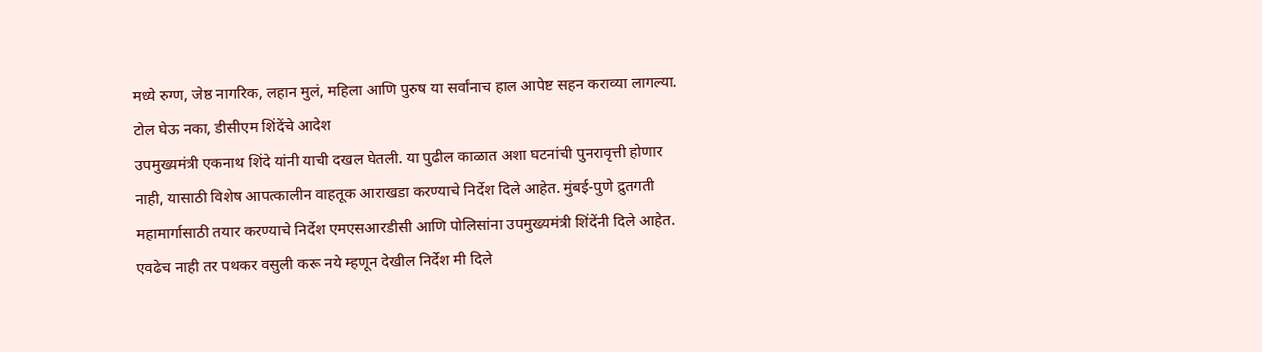मध्ये रुग्ण, जेष्ठ नागरिक, लहान मुलं, महिला आणि पुरुष या सर्वांनाच हाल आपेष्ट सहन कराव्या लागल्या.
टोल घेऊ नका, डीसीएम शिंदेंचे आदेश
उपमुख्यमंत्री एकनाथ शिंदे यांनी याची दखल घेतली. या पुढील काळात अशा घटनांची पुनरावृत्ती होणार नाही, यासाठी विशेष आपत्कालीन वाहतूक आराखडा करण्याचे निर्देश दिले आहेत. मुंबई-पुणे द्रुतगती महामार्गासाठी तयार करण्याचे निर्देश एमएसआरडीसी आणि पोलिसांना उपमुख्यमंत्री शिंदेंनी दिले आहेत. एवढेच नाही तर पथकर वसुली करू नये म्हणून देखील निर्देश मी दिले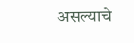असल्याचे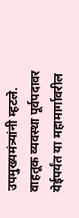उपमुख्यमंत्र्यांनी म्हटले. वाहतूक व्यवस्था पूर्वपदावर येईपर्यंत या महामार्गावरील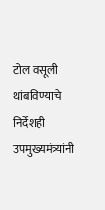टोल वसूली थांबविण्याचे निर्देशही उपमुख्यमंत्र्यांनी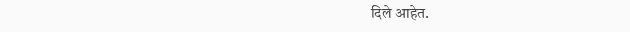दिले आहेत.